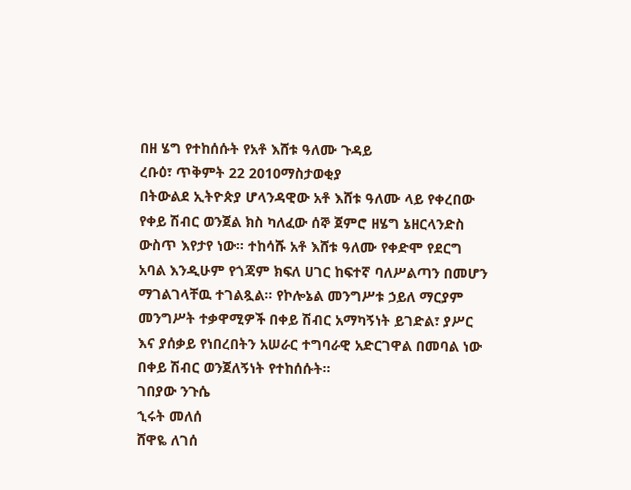በዘ ሄግ የተከሰሱት የአቶ እሸቱ ዓለሙ ጉዳይ
ረቡዕ፣ ጥቅምት 22 2010ማስታወቂያ
በትውልደ ኢትዮጵያ ሆላንዳዊው አቶ እሸቱ ዓለሙ ላይ የቀረበው የቀይ ሽብር ወንጀል ክስ ካለፈው ሰኞ ጀምሮ ዘሄግ ኔዘርላንድስ ውስጥ እየታየ ነው። ተከሳሹ አቶ እሸቱ ዓለሙ የቀድሞ የደርግ አባል እንዲሁም የጎጃም ክፍለ ሀገር ከፍተኛ ባለሥልጣን በመሆን ማገልገላቸዉ ተገልጿል። የኮሎኔል መንግሥቱ ኃይለ ማርያም መንግሥት ተቃዋሚዎች በቀይ ሽብር አማካኝነት ይገድል፣ ያሥር እና ያሰቃይ የነበረበትን አሠራር ተግባራዊ አድርገዋል በመባል ነው በቀይ ሽብር ወንጀለኝነት የተከሰሱት።
ገበያው ንጉሴ
ኂሩት መለሰ
ሸዋዬ ለገሰ